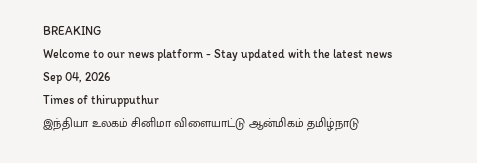BREAKING
Welcome to our news platform - Stay updated with the latest news
Sep 04, 2026
Times of thirupputhur
இந்தியா உலகம் சினிமா விளையாட்டு ஆன்மிகம் தமிழ்நாடு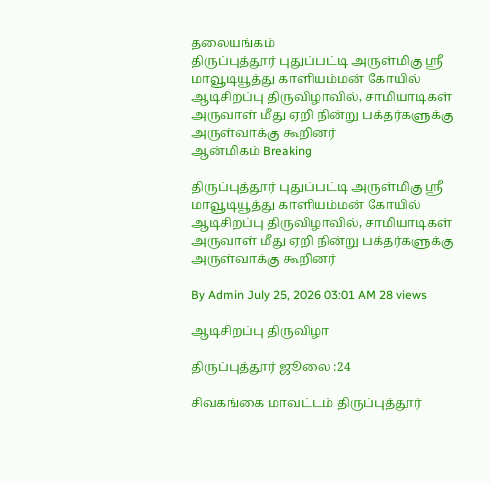தலையங்கம்
திருப்புத்தூர் புதுப்பட்டி அருள்மிகு ஸ்ரீ மாவூடியூத்து காளியம்மன் கோயில் ஆடிசிறப்பு திருவிழாவில், சாமியாடிகள் அருவாள் மீது ஏறி நின்று பக்தர்களுக்கு அருள்வாக்கு கூறினர்
ஆன்மிகம் Breaking

திருப்புத்தூர் புதுப்பட்டி அருள்மிகு ஸ்ரீ மாவூடியூத்து காளியம்மன் கோயில் ஆடிசிறப்பு திருவிழாவில், சாமியாடிகள் அருவாள் மீது ஏறி நின்று பக்தர்களுக்கு அருள்வாக்கு கூறினர்

By Admin July 25, 2026 03:01 AM 28 views

ஆடிசிறப்பு திருவிழா

திருப்புத்தூர் ஜூலை :24

சிவகங்கை மாவட்டம் திருப்புத்தூர்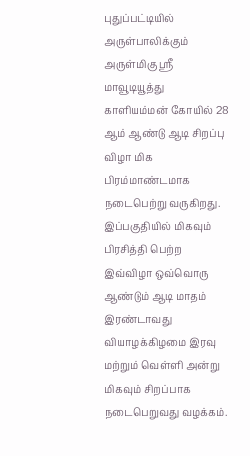புதுப்பட்டியில் அருள்பாலிக்கும் அருள்மிகு ஸ்ரீ மாவூடியூத்து காளியம்மன் கோயில் 28 ஆம் ஆண்டு ஆடி சிறப்பு விழா மிக பிரம்மாண்டமாக நடைபெற்று வருகிறது. இப்பகுதியில் மிகவும் பிரசித்தி பெற்ற இவ்விழா ஒவ்வொரு ஆண்டும் ஆடி மாதம் இரண்டாவது வியாழக்கிழமை இரவு மற்றும் வெள்ளி அன்று மிகவும் சிறப்பாக நடைபெறுவது வழக்கம்.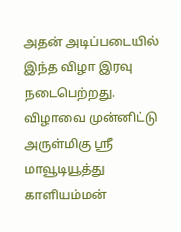அதன் அடிப்படையில் இந்த விழா இரவு நடைபெற்றது. விழாவை முன்னிட்டு அருள்மிகு ஸ்ரீ மாவூடியூத்து காளியம்மன்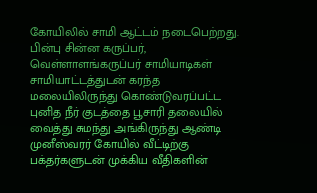கோயிலில் சாமி ஆட்டம் நடைபெற்றது. பின்பு சின்ன கருப்பர், வெள்ளாளங்கருப்பர் சாமியாடிகள் சாமியாட்டத்துடன் கரந்த மலையிலிருந்து கொண்டுவரப்பட்ட புனித நீர் குடத்தை பூசாரி தலையில் வைத்து சுமந்து அங்கிருந்து ஆண்டி முனீஸ்வரர் கோயில் வீட்டிற்கு பக்தர்களுடன் முக்கிய வீதிகளின்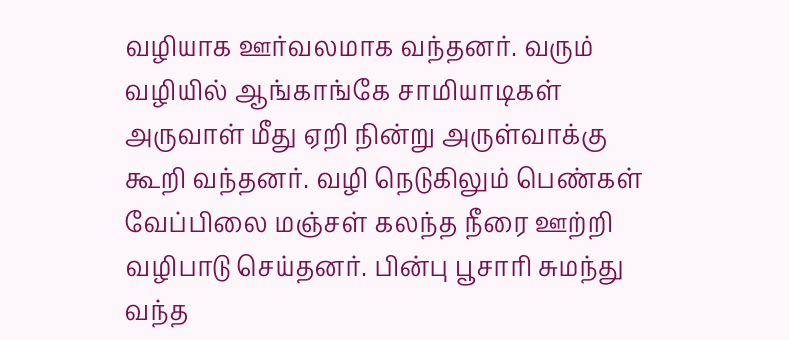வழியாக ஊர்வலமாக வந்தனர். வரும் வழியில் ஆங்காங்கே சாமியாடிகள் அருவாள் மீது ஏறி நின்று அருள்வாக்கு கூறி வந்தனர். வழி நெடுகிலும் பெண்கள் வேப்பிலை மஞ்சள் கலந்த நீரை ஊற்றி வழிபாடு செய்தனர். பின்பு பூசாரி சுமந்து வந்த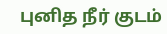புனித நீர் குடம்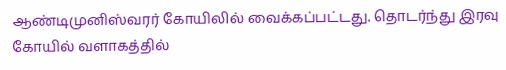ஆண்டிமுனிஸ்வரர் கோயிலில் வைக்கப்பட்டது. தொடர்ந்து இரவு கோயில் வளாகத்தில்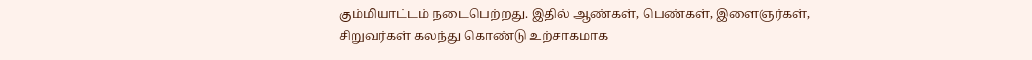கும்மியாட்டம் நடைபெற்றது. இதில் ஆண்கள், பெண்கள், இளைஞர்கள், சிறுவர்கள் கலந்து கொண்டு உற்சாகமாக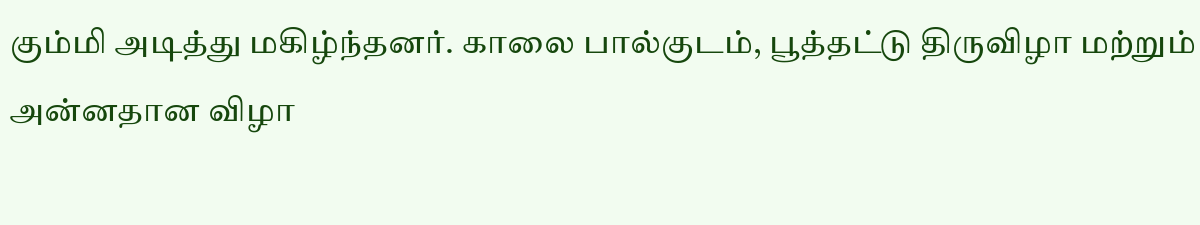கும்மி அடித்து மகிழ்ந்தனர். காலை பால்குடம், பூத்தட்டு திருவிழா மற்றும் அன்னதான விழா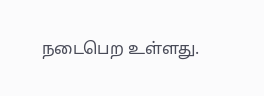நடைபெற உள்ளது.